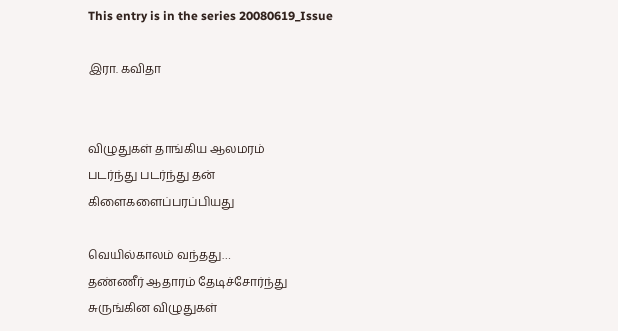This entry is in the series 20080619_Issue

இரா. கவிதா


விழுதுகள் தாங்கிய ஆலமரம்
படர்ந்து படர்ந்து தன்
கிளைகளைப்பரப்பியது

வெயில்காலம் வந்தது…
தண்ணீர் ஆதாரம் தேடிச்சோர்ந்து
சுருங்கின விழுதுகள்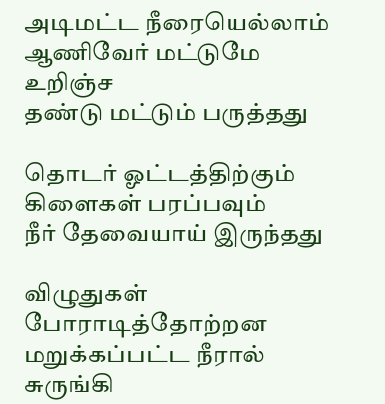அடிமட்ட நீரையெல்லாம்
ஆணிவேர் மட்டுமே உறிஞ்ச
தண்டு மட்டும் பருத்தது

தொடர் ஓட்டத்திற்கும்
கிளைகள் பரப்பவும்
நீர் தேவையாய் இருந்தது

விழுதுகள் போராடித்தோற்றன
மறுக்கப்பட்ட நீரால்
சுருங்கி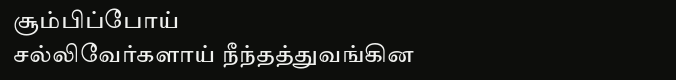சூம்பிப்போய்
சல்லிவேர்களாய் நீந்தத்துவங்கின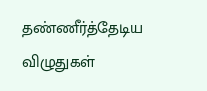தண்ணீர்த்தேடிய விழுதுகள்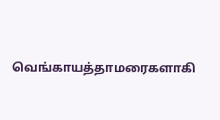வெங்காயத்தாமரைகளாகி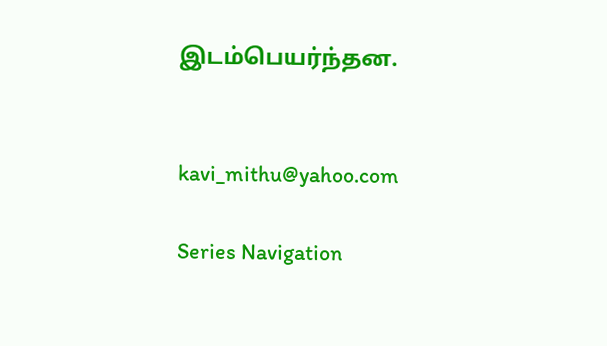இடம்பெயர்ந்தன.


kavi_mithu@yahoo.com

Series Navigation